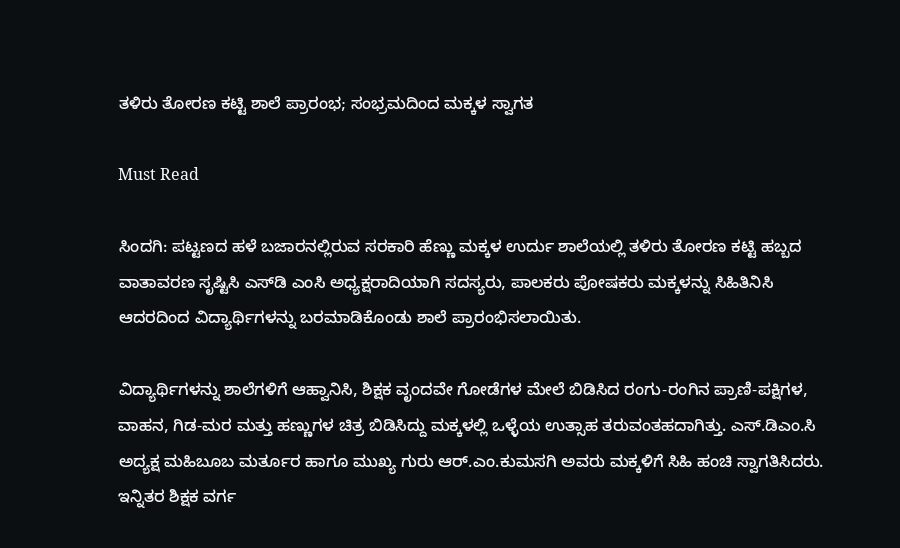ತಳಿರು ತೋರಣ ಕಟ್ಟಿ ಶಾಲೆ ಪ್ರಾರಂಭ; ಸಂಭ್ರಮದಿಂದ ಮಕ್ಕಳ ಸ್ವಾಗತ

Must Read

ಸಿಂದಗಿ: ಪಟ್ಟಣದ ಹಳೆ ಬಜಾರನಲ್ಲಿರುವ ಸರಕಾರಿ ಹೆಣ್ಣು ಮಕ್ಕಳ ಉರ್ದು ಶಾಲೆಯಲ್ಲಿ ತಳಿರು ತೋರಣ ಕಟ್ಟಿ ಹಬ್ಬದ ವಾತಾವರಣ ಸೃಷ್ಟಿಸಿ ಎಸ್‍ಡಿ ಎಂಸಿ ಅಧ್ಯಕ್ಷರಾದಿಯಾಗಿ ಸದಸ್ಯರು, ಪಾಲಕರು ಪೋಷಕರು ಮಕ್ಕಳನ್ನು ಸಿಹಿತಿನಿಸಿ ಆದರದಿಂದ ವಿದ್ಯಾರ್ಥಿಗಳನ್ನು ಬರಮಾಡಿಕೊಂಡು ಶಾಲೆ ಪ್ರಾರಂಭಿಸಲಾಯಿತು.

ವಿದ್ಯಾರ್ಥಿಗಳನ್ನು ಶಾಲೆಗಳಿಗೆ ಆಹ್ವಾನಿಸಿ, ಶಿಕ್ಷಕ ವೃಂದವೇ ಗೋಡೆಗಳ ಮೇಲೆ ಬಿಡಿಸಿದ ರಂಗು-ರಂಗಿನ ಪ್ರಾಣಿ-ಪಕ್ಷಿಗಳ, ವಾಹನ, ಗಿಡ-ಮರ ಮತ್ತು ಹಣ್ಣುಗಳ ಚಿತ್ರ ಬಿಡಿಸಿದ್ದು ಮಕ್ಕಳಲ್ಲಿ ಒಳ್ಳೆಯ ಉತ್ಸಾಹ ತರುವಂತಹದಾಗಿತ್ತು. ಎಸ್.ಡಿಎಂ.ಸಿ ಅದ್ಯಕ್ಷ ಮಹಿಬೂಬ ಮರ್ತೂರ ಹಾಗೂ ಮುಖ್ಯ ಗುರು ಆರ್.ಎಂ.ಕುಮಸಗಿ ಅವರು ಮಕ್ಕಳಿಗೆ ಸಿಹಿ ಹಂಚಿ ಸ್ವಾಗತಿಸಿದರು. ಇನ್ನಿತರ ಶಿಕ್ಷಕ ವರ್ಗ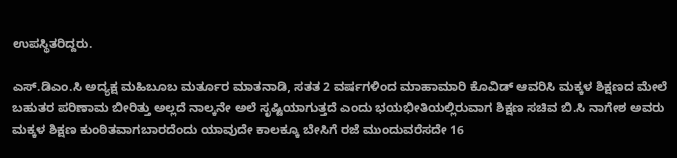ಉಪಸ್ಥಿತರಿದ್ದರು.

ಎಸ್.ಡಿಎಂ.ಸಿ ಅದ್ಯಕ್ಷ ಮಹಿಬೂಬ ಮರ್ತೂರ ಮಾತನಾಡಿ, ಸತತ 2 ವರ್ಷಗಳಿಂದ ಮಾಹಾಮಾರಿ ಕೊವಿಡ್ ಆವರಿಸಿ ಮಕ್ಕಳ ಶಿಕ್ಷಣದ ಮೇಲೆ ಬಹುತರ ಪರಿಣಾಮ ಬೀರಿತ್ತು ಅಲ್ಲದೆ ನಾಲ್ಕನೇ ಅಲೆ ಸೃಷ್ಟಿಯಾಗುತ್ತದೆ ಎಂದು ಭಯಭೀತಿಯಲ್ಲಿರುವಾಗ ಶಿಕ್ಷಣ ಸಚಿವ ಬಿ.ಸಿ ನಾಗೇಶ ಅವರು ಮಕ್ಕಳ ಶಿಕ್ಷಣ ಕುಂಠಿತವಾಗಬಾರದೆಂದು ಯಾವುದೇ ಕಾಲಕ್ಕೂ ಬೇಸಿಗೆ ರಜೆ ಮುಂದುವರೆಸದೇ 16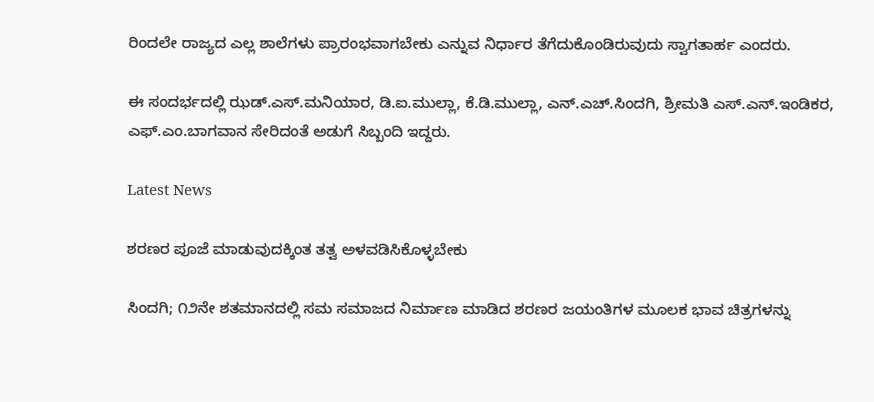ರಿಂದಲೇ ರಾಜ್ಯದ ಎಲ್ಲ ಶಾಲೆಗಳು ಪ್ರಾರಂಭವಾಗಬೇಕು ಎನ್ನುವ ನಿರ್ಧಾರ ತೆಗೆದುಕೊಂಡಿರುವುದು ಸ್ವಾಗತಾರ್ಹ ಎಂದರು.

ಈ ಸಂದರ್ಭದಲ್ಲಿ ಝಡ್.ಎಸ್.ಮನಿಯಾರ, ಡಿ.ಐ.ಮುಲ್ಲಾ, ಕೆ.ಡಿ.ಮುಲ್ಲಾ, ಎನ್.ಎಚ್.ಸಿಂದಗಿ, ಶ್ರೀಮತಿ ಎಸ್.ಎನ್.ಇಂಡಿಕರ, ಎಫ್.ಎಂ.ಬಾಗವಾನ ಸೇರಿದಂತೆ ಅಡುಗೆ ಸಿಬ್ಬಂದಿ ಇದ್ದರು.

Latest News

ಶರಣರ ಪೂಜೆ ಮಾಡುವುದಕ್ಕಿಂತ ತತ್ವ ಅಳವಡಿಸಿಕೊಳ್ಳಬೇಕು

ಸಿಂದಗಿ; ೧೨ನೇ ಶತಮಾನದಲ್ಲಿ ಸಮ ಸಮಾಜದ ನಿರ್ಮಾಣ ಮಾಡಿದ ಶರಣರ ಜಯಂತಿಗಳ ಮೂಲಕ ಭಾವ ಚಿತ್ರಗಳನ್ನು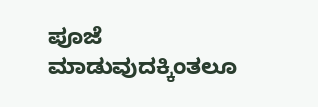ಪೂಜೆ ಮಾಡುವುದಕ್ಕಿಂತಲೂ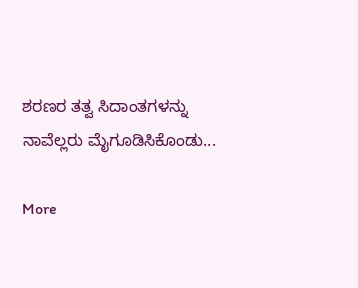ಶರಣರ ತತ್ವ ಸಿದಾಂತಗಳನ್ನು ನಾವೆಲ್ಲರು ಮೈಗೂಡಿಸಿಕೊಂಡು...

More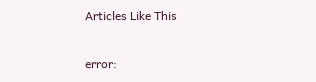Articles Like This

error: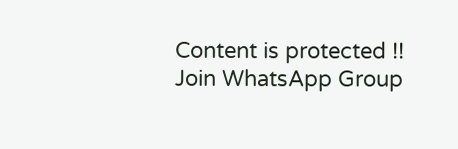Content is protected !!
Join WhatsApp Group